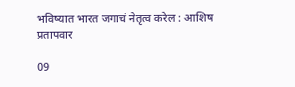भविष्यात भारत जगाचं नेतृत्व करेल : आशिष प्रतापवार

09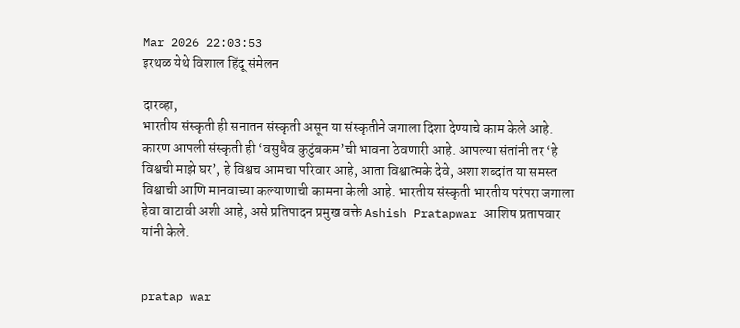Mar 2026 22:03:53
इरथळ येथे विशाल हिंदू संमेलन

दारव्हा,
भारतीय संस्कृती ही सनातन संस्कृती असून या संस्कृतीने जगाला दिशा देण्याचे काम केले आहे. कारण आपली संस्कृती ही ‘वसुधैव कुटुंबकम’ची भावना ठेवणारी आहे. आपल्या संतांनी तर ‘हे विश्वची माझे घर’, हे विश्वच आमचा परिवार आहे, आता विश्वात्मके देवे, अशा शब्दांत या समस्त विश्वाची आणि मानवाच्या कल्याणाची कामना केली आहे. भारतीय संस्कृती भारतीय परंपरा जगाला हेवा वाटावी अशी आहे, असे प्रतिपादन प्रमुख वक्ते Ashish Pratapwar आशिष प्रतापवार यांनी केले.


pratap war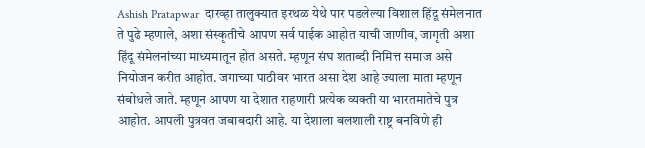Ashish Pratapwar  दारव्हा तालुक्यात इरथळ येथे पार पडलेल्या विशाल हिंदू संमेलनात ते पुढे म्हणाले, अशा संस्कृतीचे आपण सर्व पाईक आहोत याची जाणीव, जागृती अशा हिंदू संमेलनांच्या माध्यमातून होत असते. म्हणून संघ शताब्दी निमित्त समाज असे नियोजन करीत आहोत. जगाच्या पाठीवर भारत असा देश आहे ज्याला माता म्हणून संबोधले जाते. म्हणून आपण या देशात राहणारी प्रत्येक व्यक्ती या भारतमातेचे पुत्र आहोत. आपली पुत्रवत जबाबदारी आहे. या देशाला बलशाली राष्ट्र बनविणे ही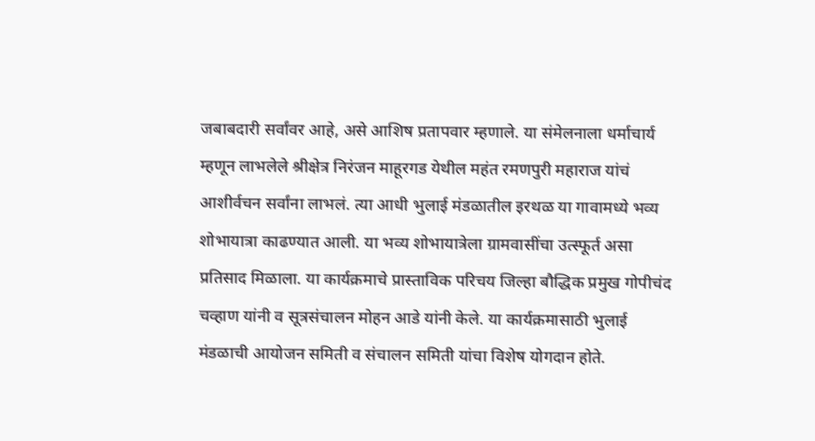जबाबदारी सर्वांवर आहे, असे आशिष प्रतापवार म्हणाले. या संमेलनाला धर्माचार्य म्हणून लाभलेले श्रीक्षेत्र निरंजन माहूरगड येथील महंत रमणपुरी महाराज यांचं आशीर्वचन सर्वांना लाभलं. त्या आधी भुलाई मंडळातील इरथळ या गावामध्ये भव्य शोभायात्रा काढण्यात आली. या भव्य शोभायात्रेला ग्रामवासींचा उत्स्फूर्त असा प्रतिसाद मिळाला. या कार्यक्रमाचे प्रास्ताविक परिचय जिल्हा बौद्धिक प्रमुख गोपीचंद चव्हाण यांनी व सूत्रसंचालन मोहन आडे यांनी केले. या कार्यक्रमासाठी भुलाई मंडळाची आयोजन समिती व संचालन समिती यांचा विशेष योगदान होते.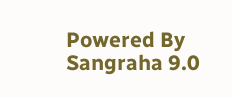Powered By Sangraha 9.0